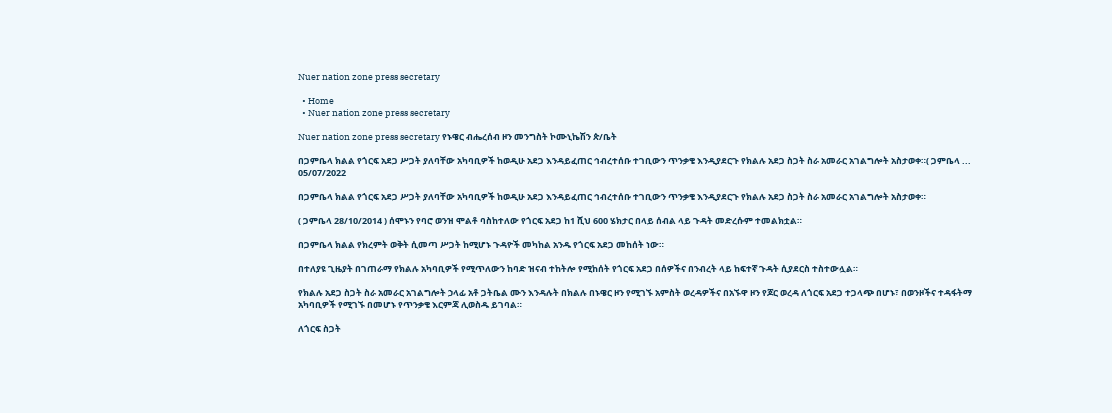Nuer nation zone press secretary

  • Home
  • Nuer nation zone press secretary

Nuer nation zone press secretary የኑዌር ብሔረሰብ ዞን መንግስት ኮሙኒኬሽን ጵ/ቤት

በጋምቤላ ክልል የጎርፍ አደጋ ሥጋት ያለባቸው አካባቢዎች ከወዲሁ አደጋ እንዳይፈጠር ኅብረተሰቡ ተገቢውን ጥንቃቄ እንዲያደርጉ የክልሉ አደጋ ስጋት ስራ አመራር አገልግሎት አስታወቀ።( ጋምቤላ ...
05/07/2022

በጋምቤላ ክልል የጎርፍ አደጋ ሥጋት ያለባቸው አካባቢዎች ከወዲሁ አደጋ እንዳይፈጠር ኅብረተሰቡ ተገቢውን ጥንቃቄ እንዲያደርጉ የክልሉ አደጋ ስጋት ስራ አመራር አገልግሎት አስታወቀ።

( ጋምቤላ 28/10/2014 ) ሰሞኑን የባሮ ወንዝ ሞልቶ ባስከተለው የጎርፍ አደጋ ከ1 ሺህ 600 ሄክታር በላይ ሰብል ላይ ጉዳት መድረሱም ተመልክቷል።

በጋምቤላ ክልል የክረምት ወቅት ሲመጣ ሥጋት ከሚሆኑ ጉዳዮች መካከል አንዱ የጎርፍ አደጋ መከሰት ነው።

በተለያዩ ጊዜያት በገጠራማ የክልሉ አካባቢዎች የሚጥለውን ከባድ ዝናብ ተከትሎ የሚከሰት የጎርፍ አደጋ በሰዎችና በንብረት ላይ ከፍተኛ ጉዳት ሲያደርስ ተስተውሏል።

የክልሉ አደጋ ስጋት ስራ አመራር አገልግሎት ኃላፊ አቶ ጋትቤል ሙን እንዳሉት በክልሉ በኑዌር ዞን የሚገኙ አምስት ወረዳዎችና በአኙዋ ዞን የጆር ወረዳ ለጎርፍ አደጋ ተጋላጭ በሆኑ፣ በወንዞችና ተዳፋትማ አካባቢዎች የሚገኙ በመሆኑ የጥንቃቄ እርምጃ ሊወስዱ ይገባል።

ለጎርፍ ስጋት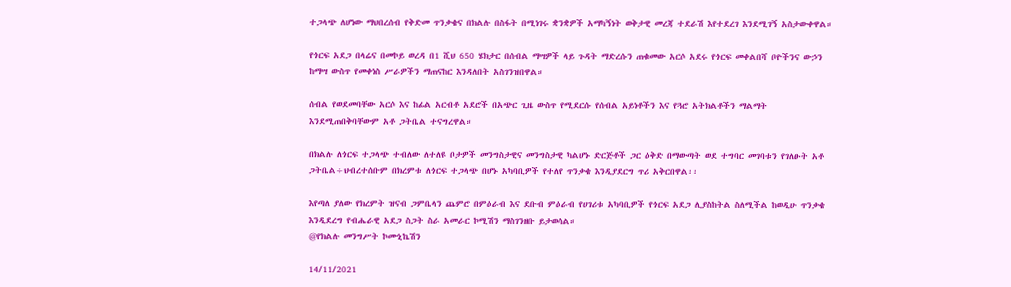ተጋላጭ ለሆነው ማህበረሰብ የቅድመ ጥንቃቄና በክልሉ በስፋት በሚነገሩ ቋንቋዎች አማካኝነት ወቅታዊ መረጃ ተደራሽ እየተደረገ እንደሚገኝ አስታውቀዋል።

የጎርፍ አደጋ በላሬና በመኮይ ወረዳ በ1 ሺህ 650 ሄክታር በሰብል ማሣዎች ላይ ጉዳት ማድረሱን ጠቁመው አርሶ አደሩ የጎርፍ መቀልበሻ ቦዮችንና ውኃን ከማሣ ውስጥ የመቀነስ ሥራዎችን ማጠናከር እንዳለበት አስገንዝበዋል።

ሰብል የወደመባቸው አርሶ እና ከፊል አርብቶ አደሮች በአጭር ጊዜ ውስጥ የሚደርሱ የሰብል አይነቶችን እና የጓሮ አትክልቶችን ማልማት እንደሚጠበቅባቸውም አቶ ጋትቤል ተናግረዋል።

በክልሉ ለጎርፍ ተጋላጭ ተብለው ለተለዩ ቦታዎች መንግስታዊና መንግስታዊ ካልሆኑ ድርጅቶች ጋር ዕቅድ በማውጣት ወደ ተግባር መገባቱን የገለፁት አቶ ጋትቤል÷ህብረተሰቡም በክረምቱ ለጎርፍ ተጋላጭ በሆኑ አካባቢዎች የተለየ ጥንቃቄ እንዲያደርግ ጥሪ አቅርበዋል፡፡

እየጣለ ያለው የክረምት ዝናብ ጋምቤላን ጨምሮ በምዕራብ እና ደቡብ ምዕራብ የሀገሪቱ አካባቢዎች የጎርፍ አደጋ ሊያስከትል ስለሚችል ከወዲሁ ጥንቃቄ እንዲደረግ የብሔራዊ አደጋ ስጋት ስራ አመራር ኮሚሽን ማስገንዘቡ ይታወሳል።
@የክልሉ መንግሥት ኮሙኒኬሽን

14/11/2021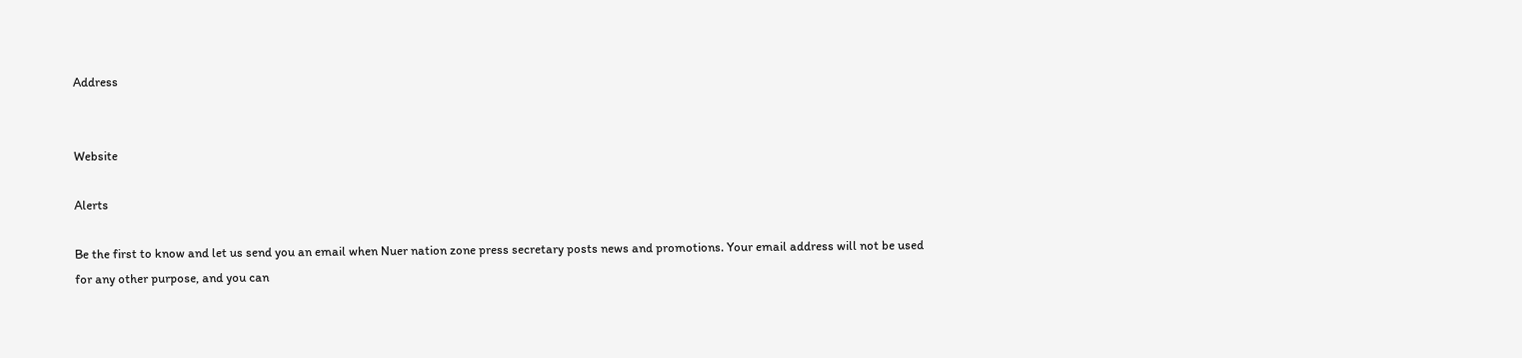Address


Website

Alerts

Be the first to know and let us send you an email when Nuer nation zone press secretary posts news and promotions. Your email address will not be used for any other purpose, and you can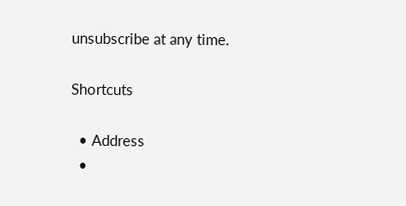unsubscribe at any time.

Shortcuts

  • Address
  •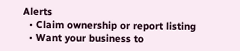Alerts
  • Claim ownership or report listing
  • Want your business to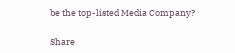be the top-listed Media Company?

Share